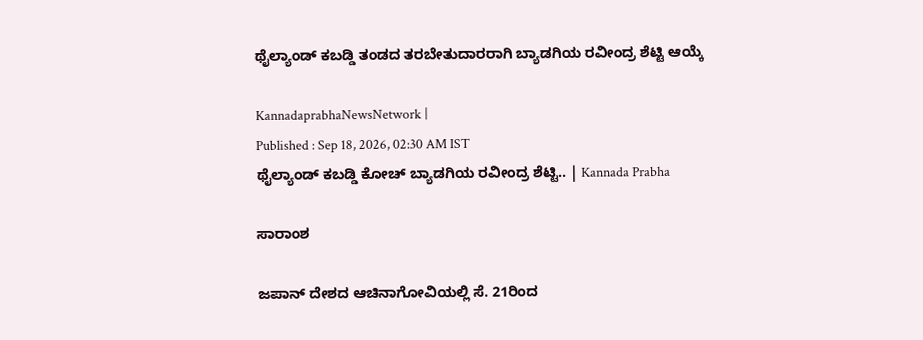ಥೈಲ್ಯಾಂಡ್‌ ಕಬಡ್ಡಿ ತಂಡದ ತರಬೇತುದಾರರಾಗಿ ಬ್ಯಾಡಗಿಯ ರವೀಂದ್ರ ಶೆಟ್ಟಿ ಆಯ್ಕೆ

KannadaprabhaNewsNetwork |
Published : Sep 18, 2026, 02:30 AM IST
ಥೈಲ್ಯಾಂಡ್ ಕಬಡ್ಡಿ ಕೋಚ್ ಬ್ಯಾಡಗಿಯ ರವೀಂದ್ರ ಶೆಟ್ಟಿ.. | Kannada Prabha

ಸಾರಾಂಶ

ಜಪಾನ್ ದೇಶದ ಆಚಿನಾಗೋವಿಯಲ್ಲಿ ಸೆ. 21ರಿಂದ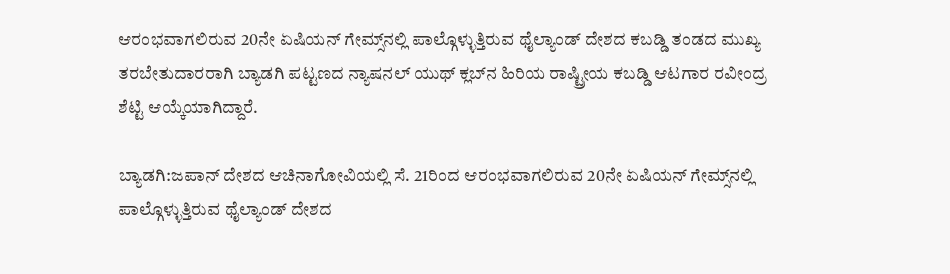ಆರಂಭವಾಗಲಿರುವ 20ನೇ ಏಷಿಯನ್ ಗೇಮ್ಸ್‌ನಲ್ಲಿ ಪಾಲ್ಗೊಳ್ಳುತ್ತಿರುವ ಥೈಲ್ಯಾಂಡ್ ದೇಶದ ಕಬಡ್ಡಿ ತಂಡದ ಮುಖ್ಯ ತರಬೇತುದಾರರಾಗಿ ಬ್ಯಾಡಗಿ ಪಟ್ಟಣದ ನ್ಯಾಷನಲ್ ಯುಥ್ ಕ್ಲಬ್‌ನ ಹಿರಿಯ ರಾಷ್ಟ್ರೀಯ ಕಬಡ್ಡಿ ಆಟಗಾರ ರವೀಂದ್ರ ಶೆಟ್ಟಿ ಆಯ್ಕೆಯಾಗಿದ್ದಾರೆ.

ಬ್ಯಾಡಗಿ:ಜಪಾನ್ ದೇಶದ ಆಚಿನಾಗೋವಿಯಲ್ಲಿ ಸೆ. 21ರಿಂದ ಆರಂಭವಾಗಲಿರುವ 20ನೇ ಏಷಿಯನ್ ಗೇಮ್ಸ್‌ನಲ್ಲಿ ಪಾಲ್ಗೊಳ್ಳುತ್ತಿರುವ ಥೈಲ್ಯಾಂಡ್ ದೇಶದ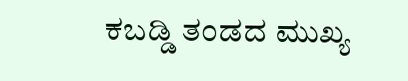ಕಬಡ್ಡಿ ತಂಡದ ಮುಖ್ಯ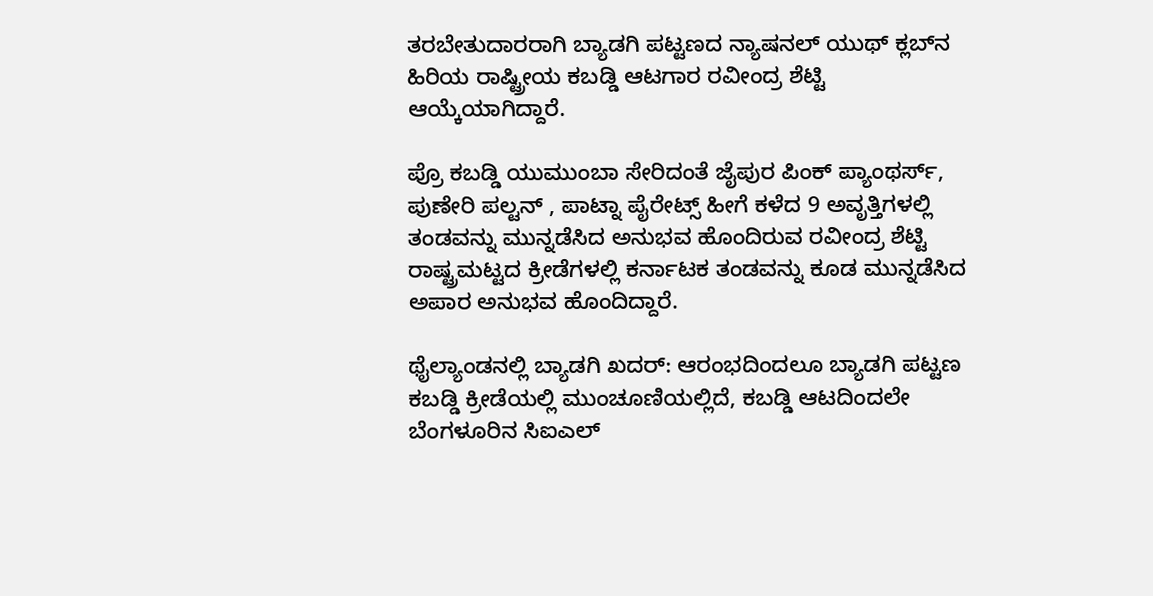ತರಬೇತುದಾರರಾಗಿ ಬ್ಯಾಡಗಿ ಪಟ್ಟಣದ ನ್ಯಾಷನಲ್ ಯುಥ್ ಕ್ಲಬ್‌ನ ಹಿರಿಯ ರಾಷ್ಟ್ರೀಯ ಕಬಡ್ಡಿ ಆಟಗಾರ ರವೀಂದ್ರ ಶೆಟ್ಟಿ ಆಯ್ಕೆಯಾಗಿದ್ದಾರೆ.

ಪ್ರೊ ಕಬಡ್ಡಿ ಯುಮುಂಬಾ ಸೇರಿದಂತೆ ಜೈಪುರ ಪಿಂಕ್ ಪ್ಯಾಂಥರ್ಸ್‌, ಪುಣೇರಿ ಪಲ್ಟನ್ , ಪಾಟ್ನಾ ಪೈರೇಟ್ಸ್ ಹೀಗೆ ಕಳೆದ 9 ಅವೃತ್ತಿಗಳಲ್ಲಿ ತಂಡವನ್ನು ಮುನ್ನಡೆಸಿದ ಅನುಭವ ಹೊಂದಿರುವ ರವೀಂದ್ರ ಶೆಟ್ಟಿ ರಾಷ್ಟ್ರಮಟ್ಟದ ಕ್ರೀಡೆಗಳಲ್ಲಿ ಕರ್ನಾಟಕ ತಂಡವನ್ನು ಕೂಡ ಮುನ್ನಡೆಸಿದ ಅಪಾರ ಅನುಭವ ಹೊಂದಿದ್ದಾರೆ.

ಥೈಲ್ಯಾಂಡನಲ್ಲಿ ಬ್ಯಾಡಗಿ ಖದರ್: ಆರಂಭದಿಂದಲೂ ಬ್ಯಾಡಗಿ ಪಟ್ಟಣ ಕಬಡ್ಡಿ ಕ್ರೀಡೆಯಲ್ಲಿ ಮುಂಚೂಣಿಯಲ್ಲಿದೆ, ಕಬಡ್ಡಿ ಆಟದಿಂದಲೇ ಬೆಂಗಳೂರಿನ ಸಿಐಎಲ್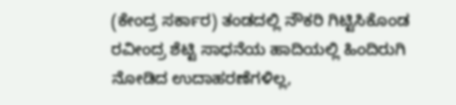(ಕೇಂದ್ರ ಸರ್ಕಾರ) ತಂಡದಲ್ಲಿ ನೌಕರಿ ಗಿಟ್ಟಿಸಿಕೊಂಡ ರವೀಂದ್ರ ಶೆಟ್ಟಿ ಸಾಧನೆಯ ಹಾದಿಯಲ್ಲಿ ಹಿಂದಿರುಗಿ ನೋಡಿದ ಉದಾಹರಣೆಗಳಿಲ್ಲ,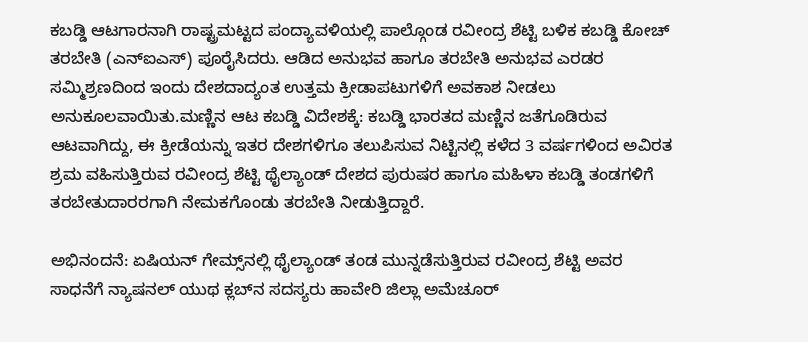ಕಬಡ್ಡಿ ಆಟಗಾರನಾಗಿ ರಾಷ್ಟ್ರಮಟ್ಟದ ಪಂದ್ಯಾವಳಿಯಲ್ಲಿ ಪಾಲ್ಗೊಂಡ ರವೀಂದ್ರ ಶೆಟ್ಟಿ ಬಳಿಕ ಕಬಡ್ಡಿ ಕೋಚ್ ತರಬೇತಿ (ಎನ್‌ಐಎಸ್) ಪೂರೈಸಿದರು. ಆಡಿದ ಅನುಭವ ಹಾಗೂ ತರಬೇತಿ ಅನುಭವ ಎರಡರ ಸಮ್ಮಿಶ್ರಣದಿಂದ ಇಂದು ದೇಶದಾದ್ಯಂತ ಉತ್ತಮ ಕ್ರೀಡಾಪಟುಗಳಿಗೆ ಅವಕಾಶ ನೀಡಲು ಅನುಕೂಲವಾಯಿತು.ಮಣ್ಣಿನ ಆಟ ಕಬಡ್ಡಿ ವಿದೇಶಕ್ಕೆ: ಕಬಡ್ಡಿ ಭಾರತದ ಮಣ್ಣಿನ ಜತೆಗೂಡಿರುವ ಆಟವಾಗಿದ್ದು, ಈ ಕ್ರೀಡೆಯನ್ನು ಇತರ ದೇಶಗಳಿಗೂ ತಲುಪಿಸುವ ನಿಟ್ಟಿನಲ್ಲಿ ಕಳೆದ 3 ವರ್ಷಗಳಿಂದ ಅವಿರತ ಶ್ರಮ ವಹಿಸುತ್ತಿರುವ ರವೀಂದ್ರ ಶೆಟ್ಟಿ ಥೈಲ್ಯಾಂಡ್‌ ದೇಶದ ಪುರುಷರ ಹಾಗೂ ಮಹಿಳಾ ಕಬಡ್ಡಿ ತಂಡಗಳಿಗೆ ತರಬೇತುದಾರರಗಾಗಿ ನೇಮಕಗೊಂಡು ತರಬೇತಿ ನೀಡುತ್ತಿದ್ದಾರೆ.

ಅಭಿನಂದನೆ: ಏಷಿಯನ್ ಗೇಮ್ಸ್‌ನಲ್ಲಿ ಥೈಲ್ಯಾಂಡ್ ತಂಡ ಮುನ್ನಡೆಸುತ್ತಿರುವ ರವೀಂದ್ರ ಶೆಟ್ಟಿ ಅವರ ಸಾಧನೆಗೆ ನ್ಯಾಷನಲ್ ಯುಥ ಕ್ಲಬ್‌ನ ಸದಸ್ಯರು ಹಾವೇರಿ ಜಿಲ್ಲಾ ಅಮೆಚೂರ್‌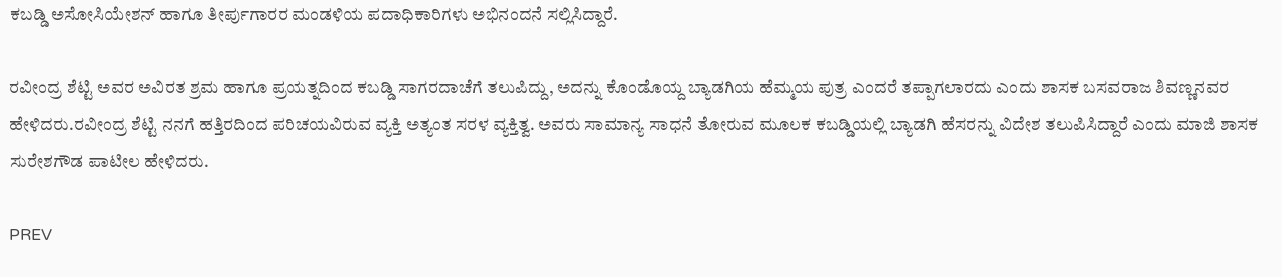ಕಬಡ್ಡಿ ಅಸೋಸಿಯೇಶನ್ ಹಾಗೂ ತೀರ್ಪುಗಾರರ ಮಂಡಳಿಯ ಪದಾಧಿಕಾರಿಗಳು ಅಭಿನಂದನೆ ಸಲ್ಲಿಸಿದ್ದಾರೆ.

ರವೀಂದ್ರ ಶೆಟ್ಟಿ ಅವರ ಅವಿರತ ಶ್ರಮ ಹಾಗೂ ಪ್ರಯತ್ನದಿಂದ ಕಬಡ್ಡಿ ಸಾಗರದಾಚೆಗೆ ತಲುಪಿದ್ದು, ಅದನ್ನು ಕೊಂಡೊಯ್ದ ಬ್ಯಾಡಗಿಯ ಹೆಮ್ಮಯ ಪುತ್ರ ಎಂದರೆ ತಪ್ಪಾಗಲಾರದು ಎಂದು ಶಾಸಕ ಬಸವರಾಜ ಶಿವಣ್ಣನವರ ಹೇಳಿದರು.ರವೀಂದ್ರ ಶೆಟ್ಟಿ ನನಗೆ ಹತ್ತಿರದಿಂದ ಪರಿಚಯವಿರುವ ವ್ಯಕ್ತಿ ಅತ್ಯಂತ ಸರಳ ವ್ಯಕ್ತಿತ್ವ. ಅವರು ಸಾಮಾನ್ಯ ಸಾಧನೆ ತೋರುವ ಮೂಲಕ ಕಬಡ್ಡಿಯಲ್ಲಿ ಬ್ಯಾಡಗಿ ಹೆಸರನ್ನು ವಿದೇಶ ತಲುಪಿಸಿದ್ದಾರೆ ಎಂದು ಮಾಜಿ ಶಾಸಕ ಸುರೇಶಗೌಡ ಪಾಟೀಲ ಹೇಳಿದರು.

PREV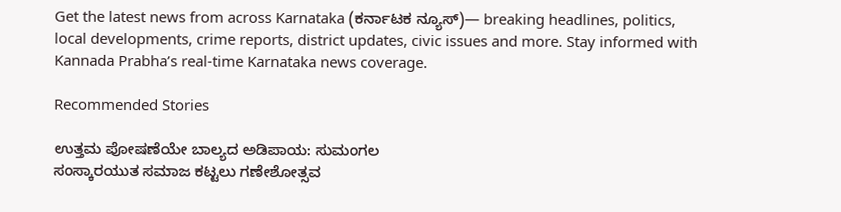Get the latest news from across Karnataka (ಕರ್ನಾಟಕ ನ್ಯೂಸ್)— breaking headlines, politics, local developments, crime reports, district updates, civic issues and more. Stay informed with Kannada Prabha’s real‑time Karnataka news coverage.

Recommended Stories

ಉತ್ತಮ ಪೋಷಣೆಯೇ ಬಾಲ್ಯದ ಅಡಿಪಾಯ: ಸುಮಂಗಲ
ಸಂಸ್ಕಾರಯುತ ಸಮಾಜ ಕಟ್ಟಲು ಗಣೇಶೋತ್ಸವ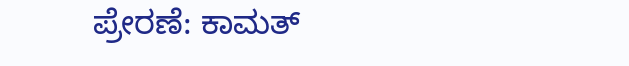ಪ್ರೇರಣೆ: ಕಾಮತ್